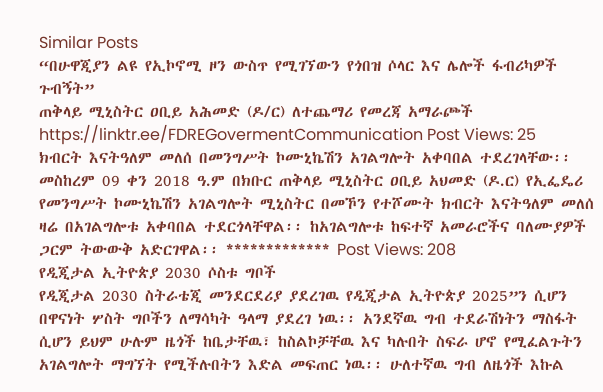Similar Posts
“በሁዋጂያን ልዩ የኢኮኖሚ ዞን ውስጥ የሚገኘውን የጎበዝ ሶላር እና ሌሎች ፋብሪካዎች ጉብኝት”
ጠቅላይ ሚኒስትር ዐቢይ አሕመድ (ዶ/ር) ለተጨማሪ የመረጃ አማራጮች https://linktr.ee/FDREGovermentCommunication Post Views: 25
ክብርት እናትዓለም መለሰ በመንግሥት ኮሙኒኬሽን አገልግሎት አቀባበል ተደረገላቸው፡፡
መስከረም 09 ቀን 2018 ዓ.ም በክቡር ጠቅላይ ሚኒስትር ዐቢይ አህመድ (ዶ.ር) የኢፌዴሪ የመንግሥት ኮሙኒኬሽን አገልግሎት ሚኒስትር በመኾን የተሾሙት ክብርት እናትዓለም መለሰ ዛሬ በአገልግሎቱ አቀባበል ተደርጎላቸዋል፡፡ ከአገልግሎቱ ከፍተኛ አመራሮችና ባለሙያዎች ጋርም ትውውቅ አድርገዋል፡፡ ************* Post Views: 208
የዲጂታል ኢትዮጵያ 2030 ሶስቱ ግቦች
የዲጂታል 2030 ስትራቴጂ መንደርደሪያ ያደረገዉ የዲጂታል ኢትዮጵያ 2025”ን ሲሆን በዋናነት ሦስት ግቦችን ለማሳካት ዓላማ ያደረገ ነዉ፡፡ አንደኛዉ ግብ ተደራሽነትን ማስፋት ሲሆን ይህም ሁሉም ዜጎች ከቤታቸዉ፣ ከስልኮቻቸዉ እና ካሉበት ስፍራ ሆኖ የሚፈልጉትን አገልግሎት ማግኘት የሚችሉበትን እድል መፍጠር ነዉ፡፡ ሁለተኛዉ ግብ ለዜጎች እኩል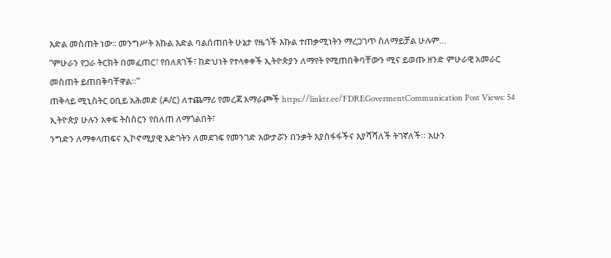እድል መስጠት ነው፡፡ መንግሥት እኩል እድል ባልሰጠበት ሁኔታ የዜጎች እኩል ተጠቃሚነትን ማረጋገጥ ስለማይቻል ሁሉም…
“ምሁራን የጋራ ትርክት በመፈጠር፣ የበለጸገች፣ ከድህነት የተላቀቀች ኢትዮጵያን ለማየት የሚጠበቅባቸውን ሚና ይወጡ ዘንድ ምሁራዊ አመራር መስጠት ይጠበቅባቸዋል።”
ጠቅላይ ሚኒስትር ዐቢይ አሕመድ (ዶ/ር) ለተጨማሪ የመረጃ አማራጮች https://linktr.ee/FDREGovermentCommunication Post Views: 54
ኢትዮጵያ ሁሉን አቀፍ ትስስርን የበለጠ ለማጎልበት፣
ንግድን ለማቀላጠፍና ኢኮኖሚያዊ እድገትን ለመደገፍ የመንገድ አውታሯን በንቃት እያስፋፋችና እያሻሻለች ትገኛለች። አሁን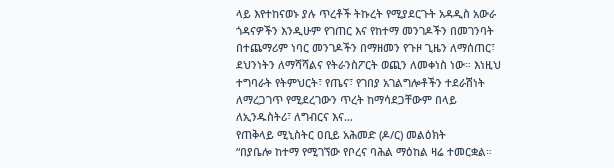ላይ እየተከናወኑ ያሉ ጥረቶች ትኩረት የሚያደርጉት አዳዲስ አውራ ጎዳናዎችን እንዲሁም የገጠር እና የከተማ መንገዶችን በመገንባት በተጨማሪም ነባር መንገዶችን በማዘመን የጉዞ ጊዜን ለማሰጠር፣ ደህንነትን ለማሻሻልና የትራንስፖርት ወጪን ለመቀነስ ነው። እነዚህ ተግባራት የትምህርት፣ የጤና፣ የገበያ አገልግሎቶችን ተደራሽነት ለማረጋገጥ የሚደረገውን ጥረት ከማሳደጋቸውም በላይ ለኢንዱስትሪ፣ ለግብርና እና…
የጠቅላይ ሚኒስትር ዐቢይ አሕመድ (ዶ/ር) መልዕክት
“በያቤሎ ከተማ የሚገኘው የቦረና ባሕል ማዕከል ዛሬ ተመርቋል።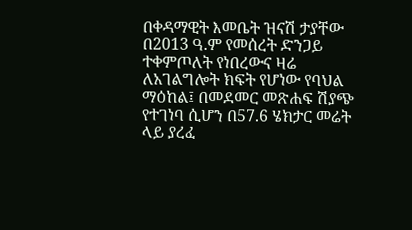በቀዳማዊት እመቤት ዝናሽ ታያቸው በ2013 ዓ.ም የመሰረት ድንጋይ ተቀምጦለት የነበረውና ዛሬ ለአገልግሎት ክፍት የሆነው የባህል ማዕከል፤ በመደመር መጽሐፍ ሽያጭ የተገነባ ሲሆን በ57.6 ሄክታር መሬት ላይ ያረፈ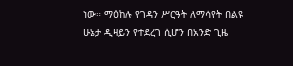ነው። ማዕከሉ የገዳን ሥርዓት ለማሳየት በልዩ ሁኔታ ዲዛይን የተደረገ ሲሆን በአንድ ጊዜ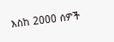እስከ 2000 ሰዎች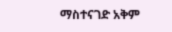ማስተናገድ አቅም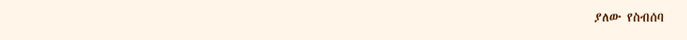ያለው የስብሰባ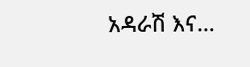አዳራሽ እና…